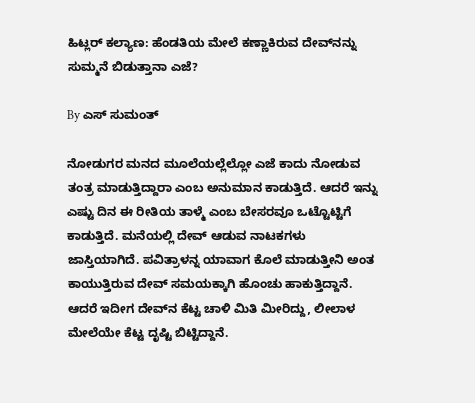ಹಿಟ್ಲರ್ ಕಲ್ಯಾಣ: ಹೆಂಡತಿಯ ಮೇಲೆ ಕಣ್ಣಾಕಿರುವ ದೇವ್‌ನನ್ನು ಸುಮ್ಮನೆ ಬಿಡುತ್ತಾನಾ ಎಜೆ?

By ಎಸ್ ಸುಮಂತ್

ನೋಡುಗರ ಮನದ ಮೂಲೆಯಲ್ಲೆಲ್ಲೋ ಎಜೆ ಕಾದು ನೋಡುವ ತಂತ್ರ ಮಾಡುತ್ತಿದ್ದಾರಾ ಎಂಬ ಅನುಮಾನ ಕಾಡುತ್ತಿದೆ. ಆದರೆ ಇನ್ನು ಎಷ್ಟು ದಿನ ಈ ರೀತಿಯ ತಾಳ್ಮೆ ಎಂಬ ಬೇಸರವೂ ಒಟ್ಟೊಟ್ಟಿಗೆ ಕಾಡುತ್ತಿದೆ. ಮನೆಯಲ್ಲಿ ದೇವ್ ಆಡುವ ನಾಟಕಗಳು ಜಾಸ್ತಿಯಾಗಿದೆ. ಪವಿತ್ರಾಳನ್ನ ಯಾವಾಗ ಕೊಲೆ ಮಾಡುತ್ತೀನಿ ಅಂತ ಕಾಯುತ್ತಿರುವ ದೇವ್ ಸಮಯಕ್ಕಾಗಿ ಹೊಂಚು ಹಾಕುತ್ತಿದ್ದಾನೆ. ಆದರೆ ಇದೀಗ ದೇವ್‌ನ ಕೆಟ್ಟ ಚಾಳಿ ಮಿತಿ ಮೀರಿದ್ದು, ಲೀಲಾಳ ಮೇಲೆಯೇ ಕೆಟ್ಟ ದೃಷ್ಟಿ ಬಿಟ್ಟಿದ್ದಾನೆ.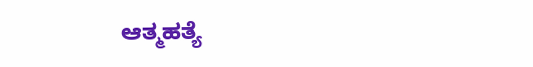ಆತ್ಮಹತ್ಯೆ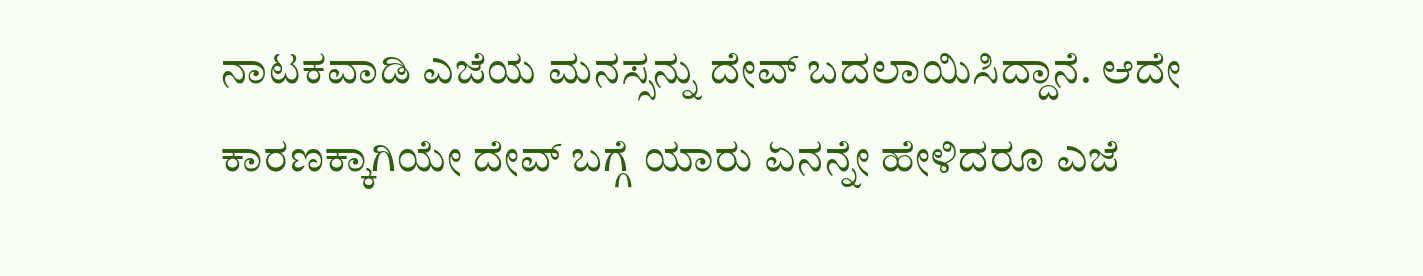ನಾಟಕವಾಡಿ ಎಜೆಯ ಮನಸ್ಸನ್ನು ದೇವ್ ಬದಲಾಯಿಸಿದ್ದಾನೆ. ಆದೇ ಕಾರಣಕ್ಕಾಗಿಯೇ ದೇವ್ ಬಗ್ಗೆ ಯಾರು ಏನನ್ನೇ ಹೇಳಿದರೂ ಎಜೆ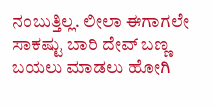ನಂಬುತ್ತಿಲ್ಲ. ಲೀಲಾ ಈಗಾಗಲೇ ಸಾಕಷ್ಟು ಬಾರಿ ದೇವ್ ಬಣ್ಣ ಬಯಲು ಮಾಡಲು ಹೋಗಿ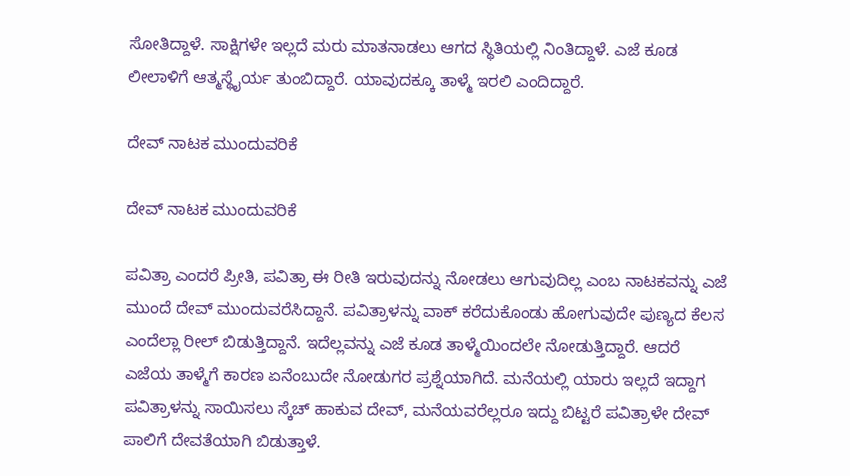ಸೋತಿದ್ದಾಳೆ‌. ಸಾಕ್ಷಿಗಳೇ ಇಲ್ಲದೆ ಮರು ಮಾತನಾಡಲು ಆಗದ ಸ್ಥಿತಿಯಲ್ಲಿ ನಿಂತಿದ್ದಾಳೆ‌. ಎಜೆ ಕೂಡ ಲೀಲಾಳಿಗೆ ಆತ್ಮಸ್ಥೈರ್ಯ ತುಂಬಿದ್ದಾರೆ. ಯಾವುದಕ್ಕೂ ತಾಳ್ಮೆ ಇರಲಿ ಎಂದಿದ್ದಾರೆ.

ದೇವ್ ನಾಟಕ ಮುಂದುವರಿಕೆ

ದೇವ್ ನಾಟಕ ಮುಂದುವರಿಕೆ

ಪವಿತ್ರಾ ಎಂದರೆ ಪ್ರೀತಿ, ಪವಿತ್ರಾ ಈ ರೀತಿ ಇರುವುದನ್ನು ನೋಡಲು ಆಗುವುದಿಲ್ಲ ಎಂಬ ನಾಟಕವನ್ನು ಎಜೆ ಮುಂದೆ ದೇವ್ ಮುಂದುವರೆಸಿದ್ದಾನೆ. ಪವಿತ್ರಾಳನ್ನು ವಾಕ್ ಕರೆದುಕೊಂಡು ಹೋಗುವುದೇ ಪುಣ್ಯದ ಕೆಲಸ ಎಂದೆಲ್ಲಾ ರೀಲ್ ಬಿಡುತ್ತಿದ್ದಾನೆ. ಇದೆಲ್ಲವನ್ನು ಎಜೆ ಕೂಡ ತಾಳ್ಮೆಯಿಂದಲೇ ನೋಡುತ್ತಿದ್ದಾರೆ. ಆದರೆ ಎಜೆಯ ತಾಳ್ಮೆಗೆ ಕಾರಣ ಏನೆಂಬುದೇ ನೋಡುಗರ ಪ್ರಶ್ನೆಯಾಗಿದೆ. ಮನೆಯಲ್ಲಿ ಯಾರು ಇಲ್ಲದೆ ಇದ್ದಾಗ ಪವಿತ್ರಾಳನ್ನು ಸಾಯಿಸಲು ಸ್ಕೆಚ್ ಹಾಕುವ ದೇವ್, ಮನೆಯವರೆಲ್ಲರೂ ಇದ್ದು ಬಿಟ್ಟರೆ ಪವಿತ್ರಾಳೇ ದೇವ್ ಪಾಲಿಗೆ ದೇವತೆಯಾಗಿ ಬಿಡುತ್ತಾಳೆ.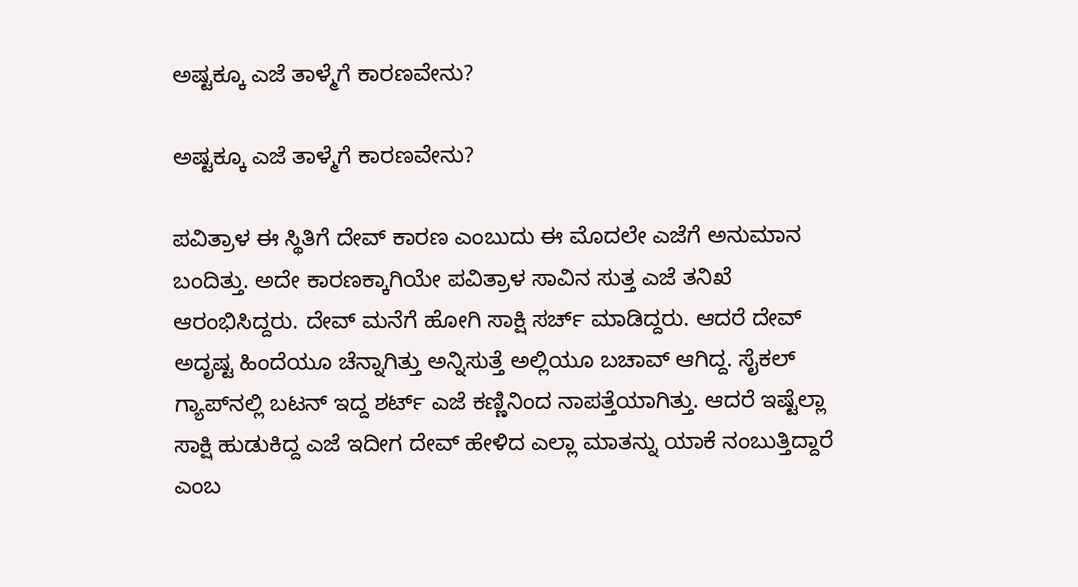ಅಷ್ಟಕ್ಕೂ ಎಜೆ ತಾಳ್ಮೆಗೆ ಕಾರಣವೇನು?

ಅಷ್ಟಕ್ಕೂ ಎಜೆ ತಾಳ್ಮೆಗೆ ಕಾರಣವೇನು?

ಪವಿತ್ರಾಳ ಈ ಸ್ಥಿತಿಗೆ ದೇವ್ ಕಾರಣ ಎಂಬುದು ಈ ಮೊದಲೇ ಎಜೆಗೆ ಅನುಮಾನ ಬಂದಿತ್ತು. ಅದೇ ಕಾರಣಕ್ಕಾಗಿಯೇ ಪವಿತ್ರಾಳ ಸಾವಿನ ಸುತ್ತ ಎಜೆ ತನಿಖೆ ಆರಂಭಿಸಿದ್ದರು. ದೇವ್ ಮನೆಗೆ ಹೋಗಿ ಸಾಕ್ಷಿ ಸರ್ಚ್ ಮಾಡಿದ್ದರು. ಆದರೆ ದೇವ್ ಅದೃಷ್ಟ ಹಿಂದೆಯೂ ಚೆನ್ನಾಗಿತ್ತು ಅನ್ನಿಸುತ್ತೆ ಅಲ್ಲಿಯೂ ಬಚಾವ್ ಆಗಿದ್ದ. ಸೈಕಲ್ ಗ್ಯಾಪ್‌ನಲ್ಲಿ ಬಟನ್ ಇದ್ದ ಶರ್ಟ್ ಎಜೆ ಕಣ್ಣಿನಿಂದ ನಾಪತ್ತೆಯಾಗಿತ್ತು. ಆದರೆ ಇಷ್ಟೆಲ್ಲಾ ಸಾಕ್ಷಿ ಹುಡುಕಿದ್ದ ಎಜೆ ಇದೀಗ ದೇವ್ ಹೇಳಿದ ಎಲ್ಲಾ ಮಾತನ್ನು ಯಾಕೆ ನಂಬುತ್ತಿದ್ದಾರೆ ಎಂಬ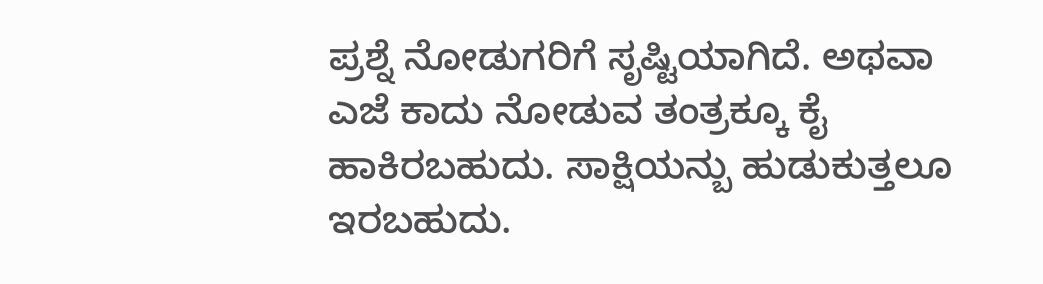ಪ್ರಶ್ನೆ ನೋಡುಗರಿಗೆ ಸೃಷ್ಟಿಯಾಗಿದೆ. ಅಥವಾ ಎಜೆ ಕಾದು ನೋಡುವ ತಂತ್ರಕ್ಕೂ ಕೈ ಹಾಕಿರಬಹುದು. ಸಾಕ್ಷಿಯನ್ಬು ಹುಡುಕುತ್ತಲೂ ಇರಬಹುದು.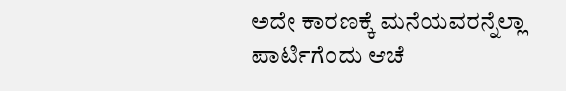ಅದೇ ಕಾರಣಕ್ಕೆ‌ ಮನೆಯವರನ್ನೆಲ್ಲಾ ಪಾರ್ಟಿಗೆಂದು ಆಚೆ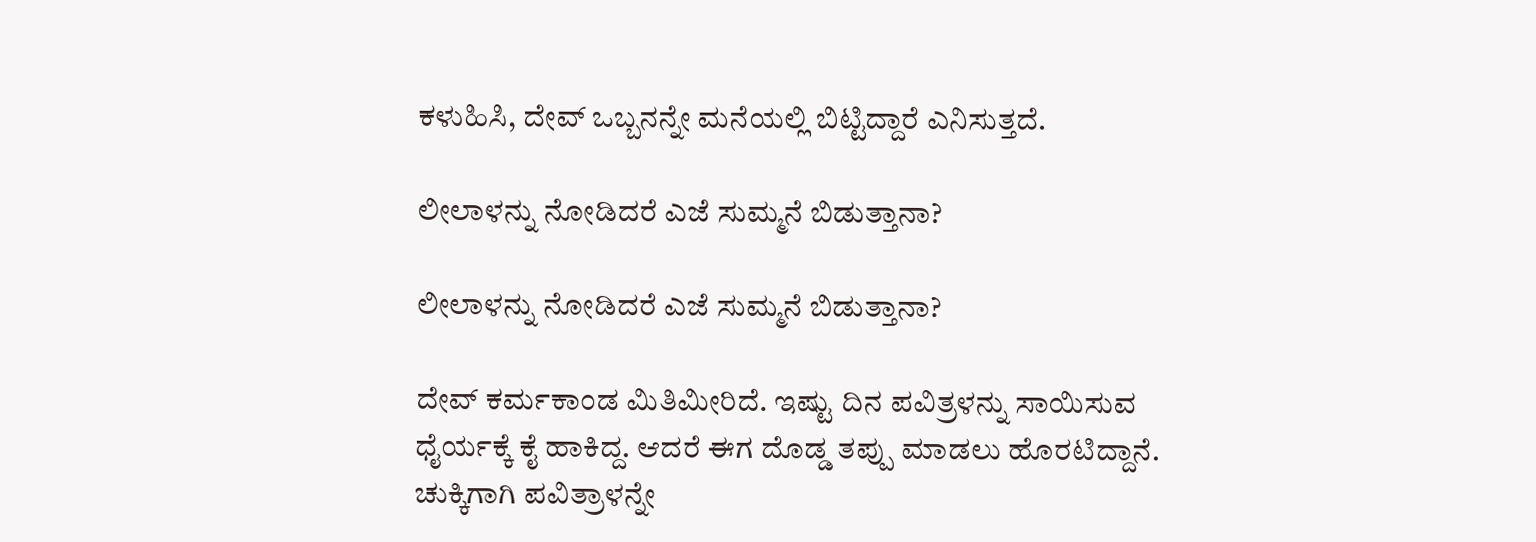ಕಳುಹಿಸಿ, ದೇವ್ ಒಬ್ಬನನ್ನೇ ಮನೆಯಲ್ಲಿ ಬಿಟ್ಟಿದ್ದಾರೆ ಎನಿಸುತ್ತದೆ.

ಲೀಲಾಳನ್ನು ನೋಡಿದರೆ ಎಜೆ ಸುಮ್ಮನೆ ಬಿಡುತ್ತಾನಾ?

ಲೀಲಾಳನ್ನು ನೋಡಿದರೆ ಎಜೆ ಸುಮ್ಮನೆ ಬಿಡುತ್ತಾನಾ?

ದೇವ್ ಕರ್ಮಕಾಂಡ ಮಿತಿಮೀರಿದೆ. ಇಷ್ಟು ದಿನ ಪವಿತ್ರಳನ್ನು ಸಾಯಿಸುವ ಧೈರ್ಯಕ್ಕೆ ಕೈ ಹಾಕಿದ್ದ. ಆದರೆ ಈಗ ದೊಡ್ಡ ತಪ್ಪು ಮಾಡಲು ಹೊರಟಿದ್ದಾನೆ. ಚುಕ್ಕಿಗಾಗಿ ಪವಿತ್ರಾಳನ್ನೇ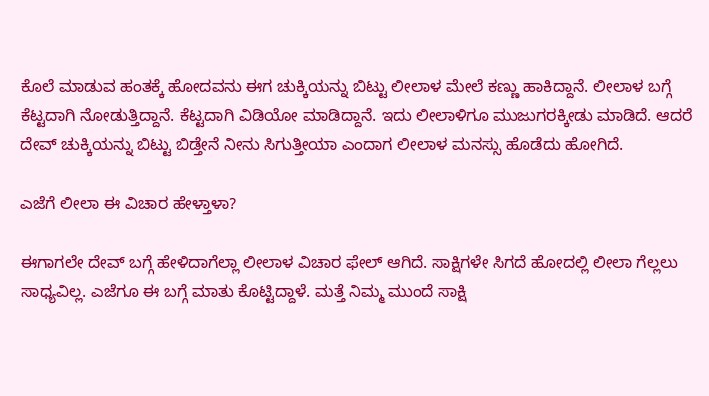ಕೊಲೆ ಮಾಡುವ ಹಂತಕ್ಕೆ ಹೋದವನು ಈಗ ಚುಕ್ಕಿಯನ್ನು ಬಿಟ್ಟು ಲೀಲಾಳ ಮೇಲೆ ಕಣ್ಣು ಹಾಕಿದ್ದಾನೆ. ಲೀಲಾಳ ಬಗ್ಗೆ ಕೆಟ್ಟದಾಗಿ ನೋಡುತ್ತಿದ್ದಾನೆ. ಕೆಟ್ಟದಾಗಿ ವಿಡಿಯೋ ಮಾಡಿದ್ದಾನೆ. ಇದು ಲೀಲಾಳಿಗೂ ಮುಜುಗರಕ್ಕೀಡು ಮಾಡಿದೆ. ಆದರೆ ದೇವ್ ಚುಕ್ಕಿಯನ್ನು ಬಿಟ್ಟು ಬಿಡ್ತೇನೆ ನೀನು ಸಿಗುತ್ತೀಯಾ ಎಂದಾಗ ಲೀಲಾಳ ಮನಸ್ಸು ಹೊಡೆದು ಹೋಗಿದೆ.

ಎಜೆಗೆ ಲೀಲಾ ಈ ವಿಚಾರ ಹೇಳ್ತಾಳಾ?

ಈಗಾಗಲೇ ದೇವ್ ಬಗ್ಗೆ ಹೇಳಿದಾಗೆಲ್ಲಾ ಲೀಲಾಳ ವಿಚಾರ ಫೇಲ್ ಆಗಿದೆ. ಸಾಕ್ಷಿಗಳೇ ಸಿಗದೆ ಹೋದಲ್ಲಿ ಲೀಲಾ ಗೆಲ್ಲಲು ಸಾಧ್ಯವಿಲ್ಲ. ಎಜೆಗೂ ಈ ಬಗ್ಗೆ ಮಾತು ಕೊಟ್ಟಿದ್ದಾಳೆ. ಮತ್ತೆ ನಿಮ್ಮ ಮುಂದೆ ಸಾಕ್ಷಿ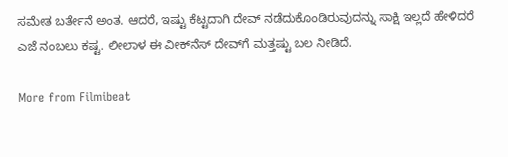ಸಮೇತ ಬರ್ತೇನೆ ಅಂತ. ಆದರೆ, ಇಷ್ಟು ಕೆಟ್ಟದಾಗಿ ದೇವ್ ನಡೆದುಕೊಂಡಿರುವುದನ್ನು ಸಾಕ್ಷಿ ಇಲ್ಲದೆ ಹೇಳಿದರೆ ಎಜೆ ನಂಬಲು ಕಷ್ಟ. ಲೀಲಾಳ ಈ ವೀಕ್‌ನೆಸ್ ದೇವ್‌ಗೆ ಮತ್ತಷ್ಟು ಬಲ ನೀಡಿದೆ.

More from Filmibeat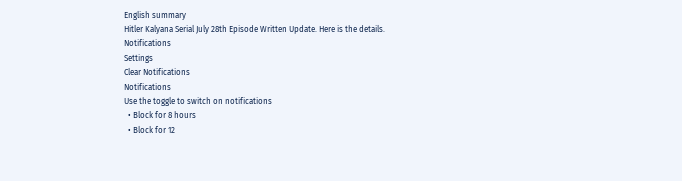English summary
Hitler Kalyana Serial July 28th Episode Written Update. Here is the details.
Notifications
Settings
Clear Notifications
Notifications
Use the toggle to switch on notifications
  • Block for 8 hours
  • Block for 12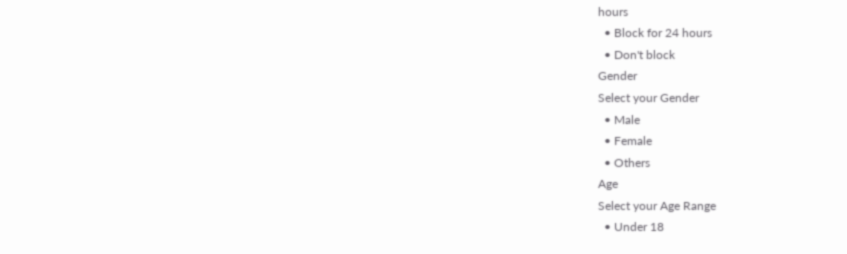hours
  • Block for 24 hours
  • Don't block
Gender
Select your Gender
  • Male
  • Female
  • Others
Age
Select your Age Range
  • Under 18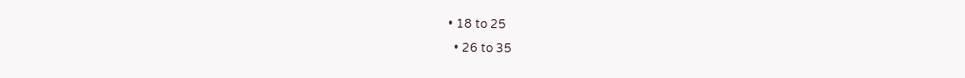• 18 to 25
  • 26 to 35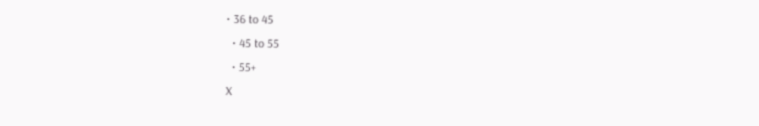• 36 to 45
  • 45 to 55
  • 55+
X